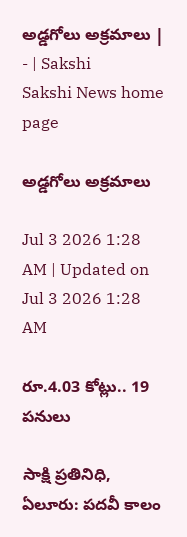అడ్డగోలు అక్రమాలు | - | Sakshi
Sakshi News home page

అడ్డగోలు అక్రమాలు

Jul 3 2026 1:28 AM | Updated on Jul 3 2026 1:28 AM

రూ.4.03 కోట్లు.. 19 పనులు

సాక్షి ప్రతినిధి, ఏలూరు: పదవీ కాలం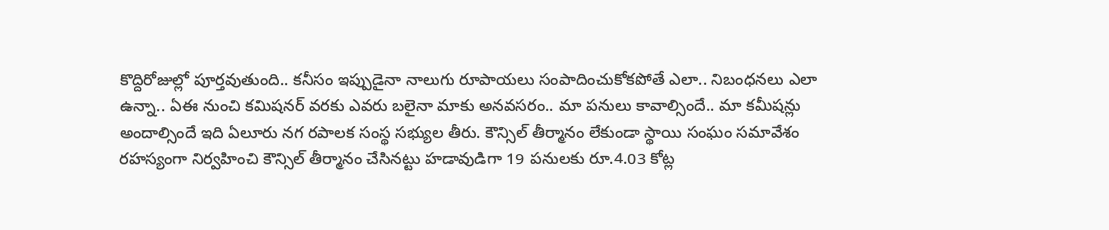కొద్దిరోజుల్లో పూర్తవుతుంది.. కనీసం ఇప్పుడైనా నాలుగు రూపాయలు సంపాదించుకోకపోతే ఎలా.. నిబంధనలు ఎలా ఉన్నా.. ఏఈ నుంచి కమిషనర్‌ వరకు ఎవరు బలైనా మాకు అనవసరం.. మా పనులు కావాల్సిందే.. మా కమీషన్లు అందాల్సిందే ఇది ఏలూరు నగ రపాలక సంస్థ సభ్యుల తీరు. కౌన్సిల్‌ తీర్మానం లేకుండా స్థాయి సంఘం సమావేశం రహస్యంగా నిర్వహించి కౌన్సిల్‌ తీర్మానం చేసినట్టు హడావుడిగా 19 పనులకు రూ.4.03 కోట్ల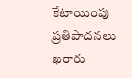కేటాయింపు ప్రతిపాదనలు ఖరారు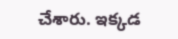చేశారు. ఇక్కడ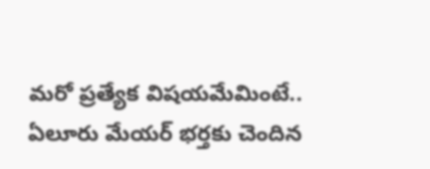మరో ప్రత్యేక విషయమేమింటే.. ఏలూరు మేయర్‌ భర్తకు చెందిన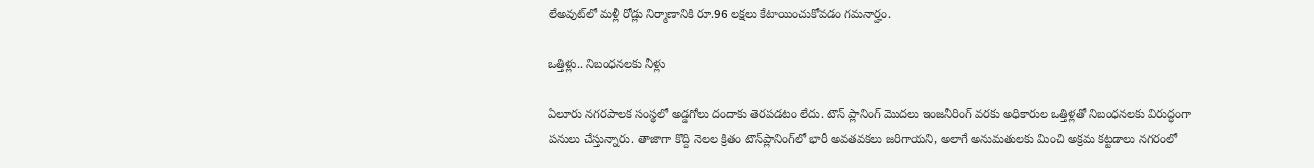లేఅవుట్‌లో మళ్లీ రోడ్లు నిర్మాణానికి రూ.96 లక్షలు కేటాయించుకోవడం గమనార్హం.

ఒత్తిళ్లు.. నిబంధనలకు నీళ్లు

ఏలూరు నగరపాలక సంస్థలో అడ్డగోలు దందాకు తెరపడటం లేదు. టౌన్‌ ప్లానింగ్‌ మొదలు ఇంజనీరింగ్‌ వరకు అధికారుల ఒత్తిళ్లతో నిబంధనలకు విరుద్ధంగా పనులు చేస్తున్నారు. తాజాగా కొద్ది నెలల క్రితం టౌన్‌ప్లానింగ్‌లో భారీ అవతవకలు జరిగాయని, అలాగే అనుమతులకు మించి అక్రమ కట్టడాలు నగరంలో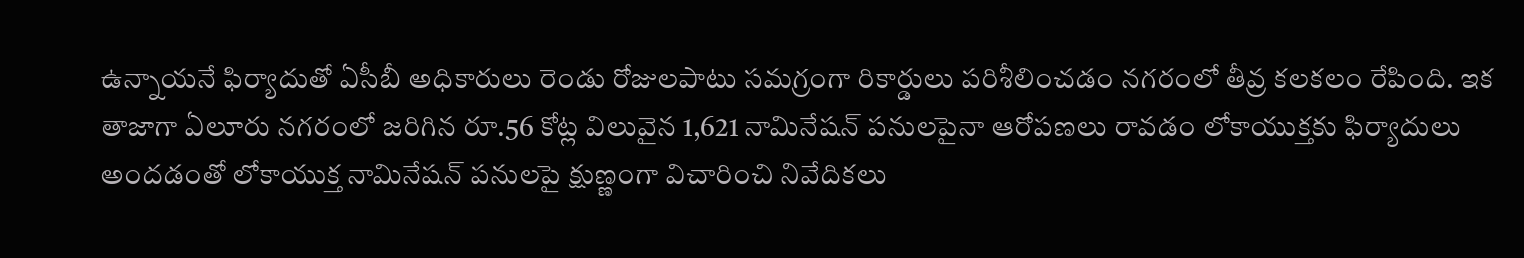ఉన్నాయనే ఫిర్యాదుతో ఏసీబీ అధికారులు రెండు రోజులపాటు సమగ్రంగా రికార్డులు పరిశీలించడం నగరంలో తీవ్ర కలకలం రేపింది. ఇక తాజాగా ఏలూరు నగరంలో జరిగిన రూ.56 కోట్ల విలువైన 1,621 నామినేషన్‌ పనులపైనా ఆరోపణలు రావడం లోకాయుక్తకు ఫిర్యాదులు అందడంతో లోకాయుక్త నామినేషన్‌ పనులపై క్షుణ్ణంగా విచారించి నివేదికలు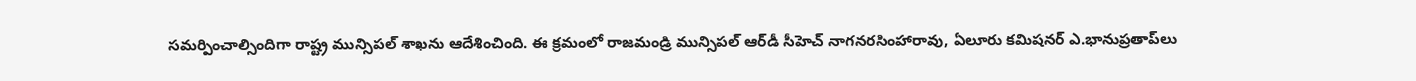సమర్పించాల్సిందిగా రాష్ట్ర మున్సిపల్‌ శాఖను ఆదేశించింది. ఈ క్రమంలో రాజమండ్రి మున్సిపల్‌ ఆర్‌డీ సీహెచ్‌ నాగనరసింహారావు, ఏలూరు కమిషనర్‌ ఎ.భానుప్రతాప్‌లు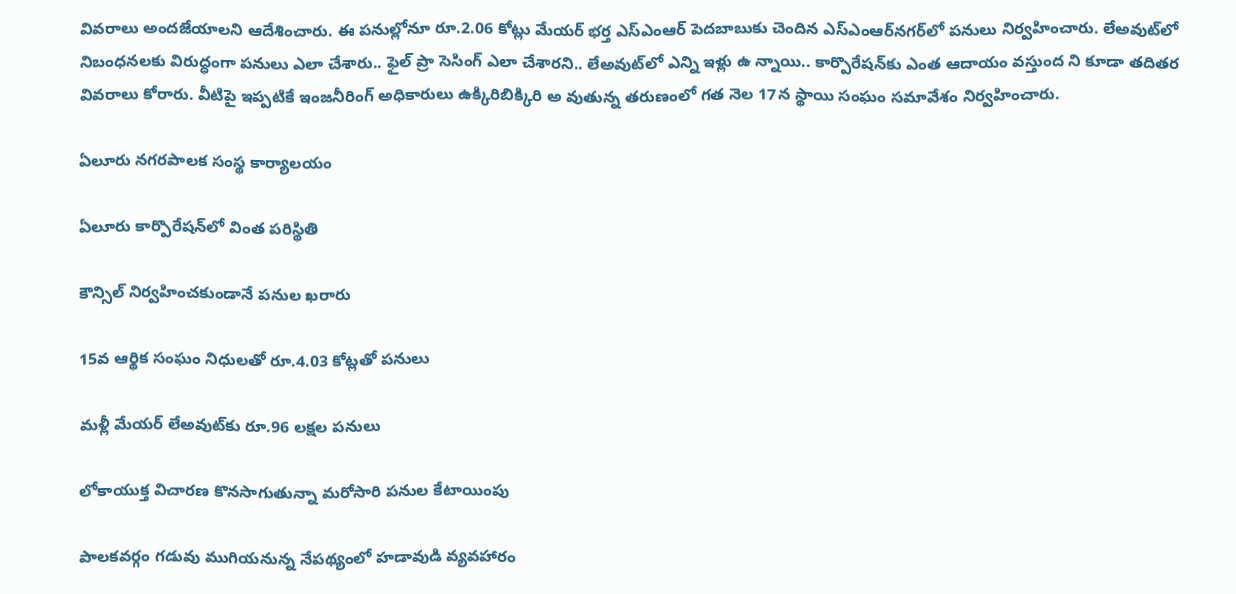వివరాలు అందజేయాలని ఆదేశించారు. ఈ పనుల్లోనూ రూ.2.06 కోట్లు మేయర్‌ భర్త ఎస్‌ఎంఆర్‌ పెదబాబుకు చెందిన ఎస్‌ఎంఆర్‌నగర్‌లో పనులు నిర్వహించారు. లేఅవుట్‌లో నిబంధనలకు విరుద్ధంగా పనులు ఎలా చేశారు.. ఫైల్‌ ప్రా సెసింగ్‌ ఎలా చేశారని.. లేఅవుట్‌లో ఎన్ని ఇళ్లు ఉ న్నాయి.. కార్పొరేషన్‌కు ఎంత ఆదాయం వస్తుంద ని కూడా తదితర వివరాలు కోరారు. వీటిపై ఇప్పటికే ఇంజనీరింగ్‌ అధికారులు ఉక్కిరిబిక్కిరి అ వుతున్న తరుణంలో గత నెల 17న స్థాయి సంఘం సమావేశం నిర్వహించారు.

ఏలూరు నగరపాలక సంస్థ కార్యాలయం

ఏలూరు కార్పొరేషన్‌లో వింత పరిస్థితి

కౌన్సిల్‌ నిర్వహించకుండానే పనుల ఖరారు

15వ ఆర్థిక సంఘం నిధులతో రూ.4.03 కోట్లతో పనులు

మళ్లీ మేయర్‌ లేఅవుట్‌కు రూ.96 లక్షల పనులు

లోకాయుక్త విచారణ కొనసాగుతున్నా మరోసారి పనుల కేటాయింపు

పాలకవర్గం గడువు ముగియనున్న నేపథ్యంలో హడావుడి వ్యవహారం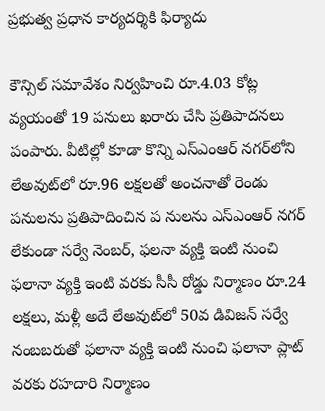ప్రభుత్వ ప్రధాన కార్యదర్శికి ఫిర్యాదు

కౌన్సిల్‌ సమావేశం నిర్వహించి రూ.4.03 కోట్ల వ్యయంతో 19 పనులు ఖరారు చేసి ప్రతిపాదనలు పంపారు. వీటిల్లో కూడా కొన్ని ఎస్‌ఎంఆర్‌ నగర్‌లోని లేఅవుట్‌లో రూ.96 లక్షలతో అంచనాతో రెండు పనులను ప్రతిపాదించిన ప నులను ఎస్‌ఎంఆర్‌ నగర్‌ లేకుండా సర్వే నెంబర్‌, ఫలనా వ్యక్తి ఇంటి నుంచి ఫలానా వ్యక్తి ఇంటి వరకు సీసీ రోడ్డు నిర్మాణం రూ.24 లక్షలు, మళ్లీ అదే లేఅవుట్‌లో 50వ డివిజన్‌ సర్వే నంబబరుతో ఫలానా వ్యక్తి ఇంటి నుంచి ఫలానా ప్లాట్‌ వరకు రహదారి నిర్మాణం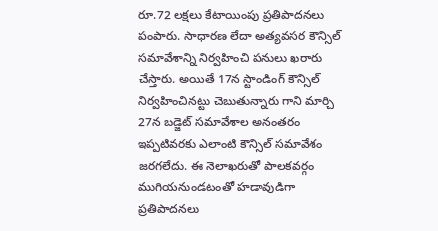రూ.72 లక్షలు కేటాయింపు ప్రతిపాదనలు పంపారు. సాధారణ లేదా అత్యవసర కౌన్సిల్‌ సమావేశాన్ని నిర్వహించి పనులు ఖరారు చేస్తారు. అయితే 17న స్టాండింగ్‌ కౌన్సిల్‌ నిర్వహించినట్టు చెబుతున్నారు గాని మార్చి 27న బడ్జెట్‌ సమావేశాల అనంతరం ఇప్పటివరకు ఎలాంటి కౌన్సిల్‌ సమావేశం జరగలేదు. ఈ నెలాఖరుతో పాలకవర్గం ముగియనుండటంతో హడావుడిగా ప్రతిపాదనలు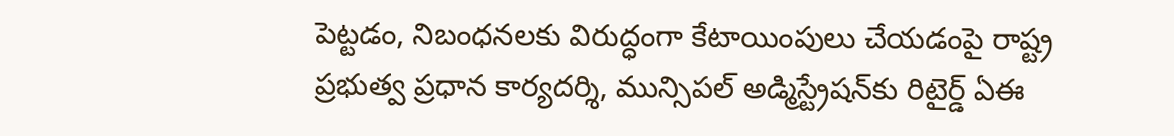పెట్టడం, నిబంధనలకు విరుద్ధంగా కేటాయింపులు చేయడంపై రాష్ట్ర ప్రభుత్వ ప్రధాన కార్యదర్శి, మున్సిపల్‌ అడ్మిస్ట్రేషన్‌కు రిటైర్డ్‌ ఏఈ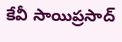కేవీ సాయిప్రసాద్‌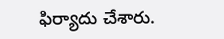ఫిర్యాదు చేశారు.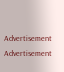Advertisement
Advertisement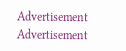Advertisement
Advertisement